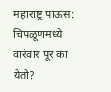महाराष्ट्र पाऊस: चिपळूणमध्ये वारंवार पूर का येतो?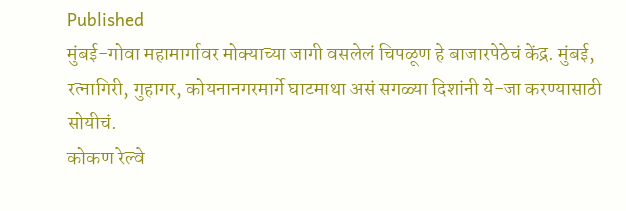Published
मुंबई-गोवा महामार्गावर मोक्याच्या जागी वसलेलं चिपळूण हे बाजारपेठेचं केंद्र. मुंबई, रत्नागिरी, गुहागर, कोयनानगरमार्गे घाटमाथा असं सगळ्या दिशांनी ये-जा करण्यासाठी सोयीचं.
कोकण रेल्वे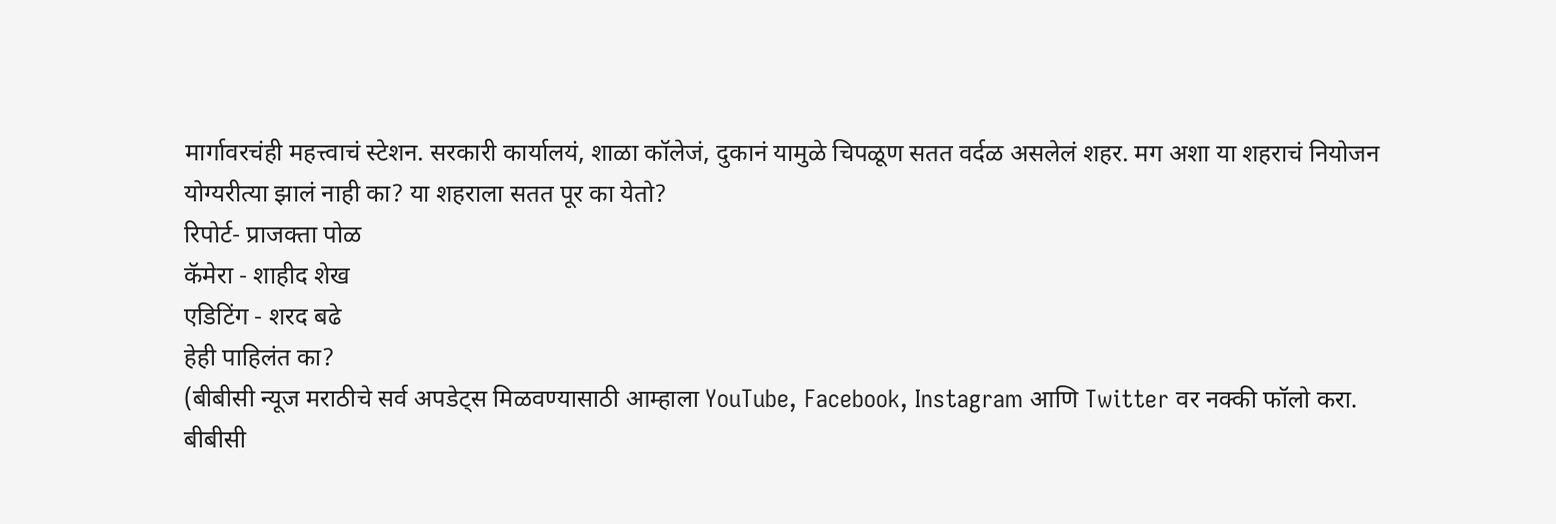मार्गावरचंही महत्त्वाचं स्टेशन. सरकारी कार्यालयं, शाळा कॉलेजं, दुकानं यामुळे चिपळूण सतत वर्दळ असलेलं शहर. मग अशा या शहराचं नियोजन योग्यरीत्या झालं नाही का? या शहराला सतत पूर का येतो?
रिपोर्ट- प्राजक्ता पोळ
कॅमेरा - शाहीद शेख
एडिटिंग - शरद बढे
हेही पाहिलंत का?
(बीबीसी न्यूज मराठीचे सर्व अपडेट्स मिळवण्यासाठी आम्हाला YouTube, Facebook, Instagram आणि Twitter वर नक्की फॉलो करा.
बीबीसी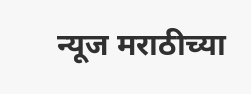न्यूज मराठीच्या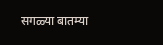सगळ्या बातम्या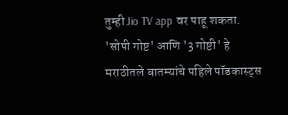तुम्ही Jio TV app वर पाहू शकता.
'सोपी गोष्ट' आणि '3 गोष्टी' हे मराठीतले बातम्यांचे पहिले पॉडकास्ट्स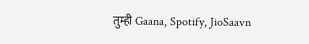तुम्ही Gaana, Spotify, JioSaavn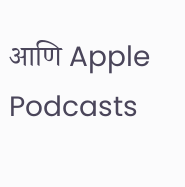आणि Apple Podcasts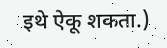इथे ऐकू शकता.)